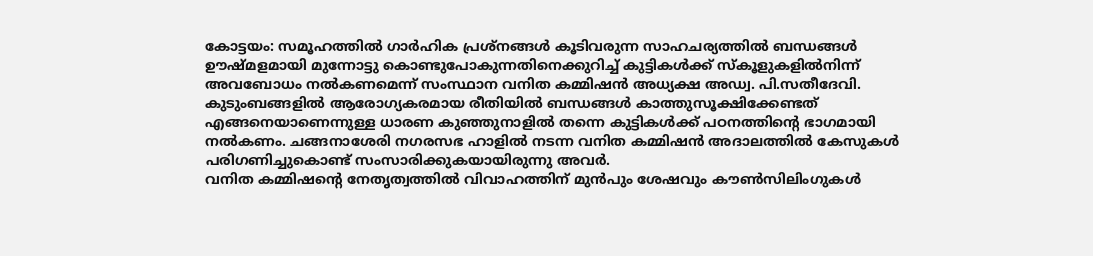കോട്ടയം: സമൂഹത്തിൽ ഗാർഹിക പ്രശ്നങ്ങൾ കൂടിവരുന്ന സാഹചര്യത്തിൽ ബന്ധങ്ങൾ ഊഷ്മളമായി മുന്നോട്ടു കൊണ്ടുപോകുന്നതിനെക്കുറിച്ച് കുട്ടികൾക്ക് സ്കൂളുകളിൽനിന്ന് അവബോധം നൽകണമെന്ന് സംസ്ഥാന വനിത കമ്മിഷൻ അധ്യക്ഷ അഡ്വ. പി.സതീദേവി. കുടുംബങ്ങളിൽ ആരോഗ്യകരമായ രീതിയിൽ ബന്ധങ്ങൾ കാത്തുസൂക്ഷിക്കേണ്ടത് എങ്ങനെയാണെന്നുള്ള ധാരണ കുഞ്ഞുനാളിൽ തന്നെ കുട്ടികൾക്ക് പഠനത്തിന്റെ ഭാഗമായി നൽകണം. ചങ്ങനാശേരി നഗരസഭ ഹാളിൽ നടന്ന വനിത കമ്മിഷൻ അദാലത്തിൽ കേസുകൾ പരിഗണിച്ചുകൊണ്ട് സംസാരിക്കുകയായിരുന്നു അവർ.
വനിത കമ്മിഷന്റെ നേതൃത്വത്തിൽ വിവാഹത്തിന് മുൻപും ശേഷവും കൗൺസിലിംഗുകൾ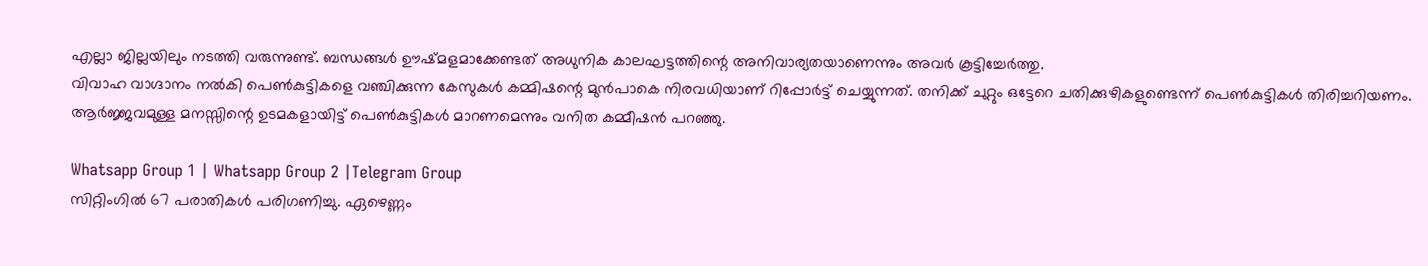എല്ലാ ജില്ലയിലും നടത്തി വരുന്നുണ്ട്. ബന്ധങ്ങൾ ഊഷ്മളമാക്കേണ്ടത് അധുനിക കാലഘട്ടത്തിന്റെ അനിവാര്യതയാണെന്നും അവർ കൂട്ടിച്ചേർത്തു.
വിവാഹ വാഗ്ദാനം നൽകി പെൺകുട്ടികളെ വഞ്ചിക്കുന്ന കേസുകൾ കമ്മിഷന്റെ മുൻപാകെ നിരവധിയാണ് റിപ്പോർട്ട് ചെയ്യുന്നത്. തനിക്ക് ചുറ്റും ഒട്ടേറെ ചതിക്കുഴികളുണ്ടെന്ന് പെൺകുട്ടികൾ തിരിച്ചറിയണം. ആർജ്ജവമുള്ള മനസ്സിന്റെ ഉടമകളായിട്ട് പെൺകുട്ടികൾ മാറണമെന്നും വനിത കമ്മീഷൻ പറഞ്ഞു.

Whatsapp Group 1 | Whatsapp Group 2 |Telegram Group
സിറ്റിംഗിൽ 67 പരാതികൾ പരിഗണിച്ചു. ഏഴെണ്ണം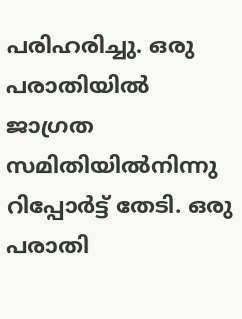പരിഹരിച്ചു. ഒരു പരാതിയിൽ ജാഗ്രത സമിതിയിൽനിന്നു റിപ്പോർട്ട് തേടി. ഒരു പരാതി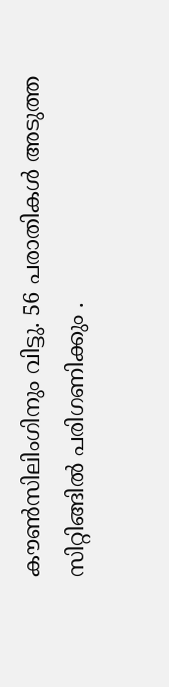കൗൺസിലിംഗിനും വിട്ടു. 56 പരാതികൾ അടുത്ത സിറ്റിങ്ങിൽ പരിഗണിക്കും .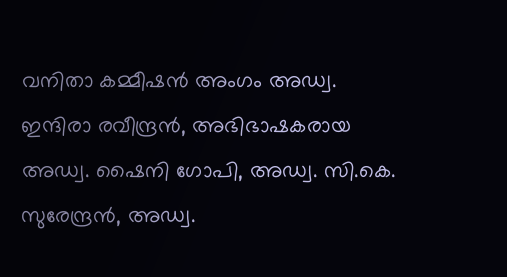വനിതാ കമ്മീഷൻ അംഗം അഡ്വ. ഇന്ദിരാ രവീന്ദ്രൻ, അഭിഭാഷകരായ അഡ്വ. ഷൈനി ഗോപി, അഡ്വ. സി.കെ. സുരേന്ദ്രൻ, അഡ്വ.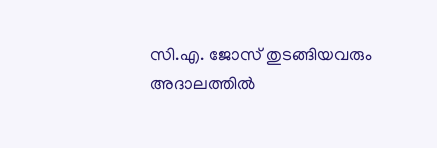സി.എ. ജോസ് തുടങ്ങിയവരും അദാലത്തിൽ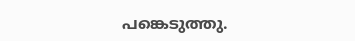പങ്കെടുത്തു.